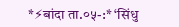*⚡बांदा ता.०५-:* ‘सिंधु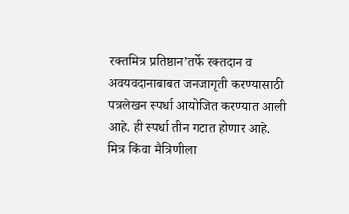रक्तमित्र प्रतिष्ठान’तर्फे रक्तदान व अवयवदानाबाबत जनजागृती करण्यासाठी पत्रलेखन स्पर्धा आयोजित करण्यात आली आहे. ही स्पर्धा तीन गटात होणार आहे. मित्र किंवा मैत्रिणीला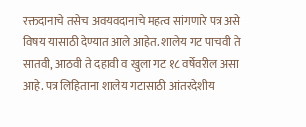रक्तदानाचे तसेच अवयवदानाचे महत्व सांगणारे पत्र असे विषय यासाठी देण्यात आले आहेत. शालेय गट पाचवी ते सातवी, आठवी ते दहावी व खुला गट १८ वर्षेवरील असा आहे. पत्र लिहिताना शालेय गटासाठी आंतरदेशीय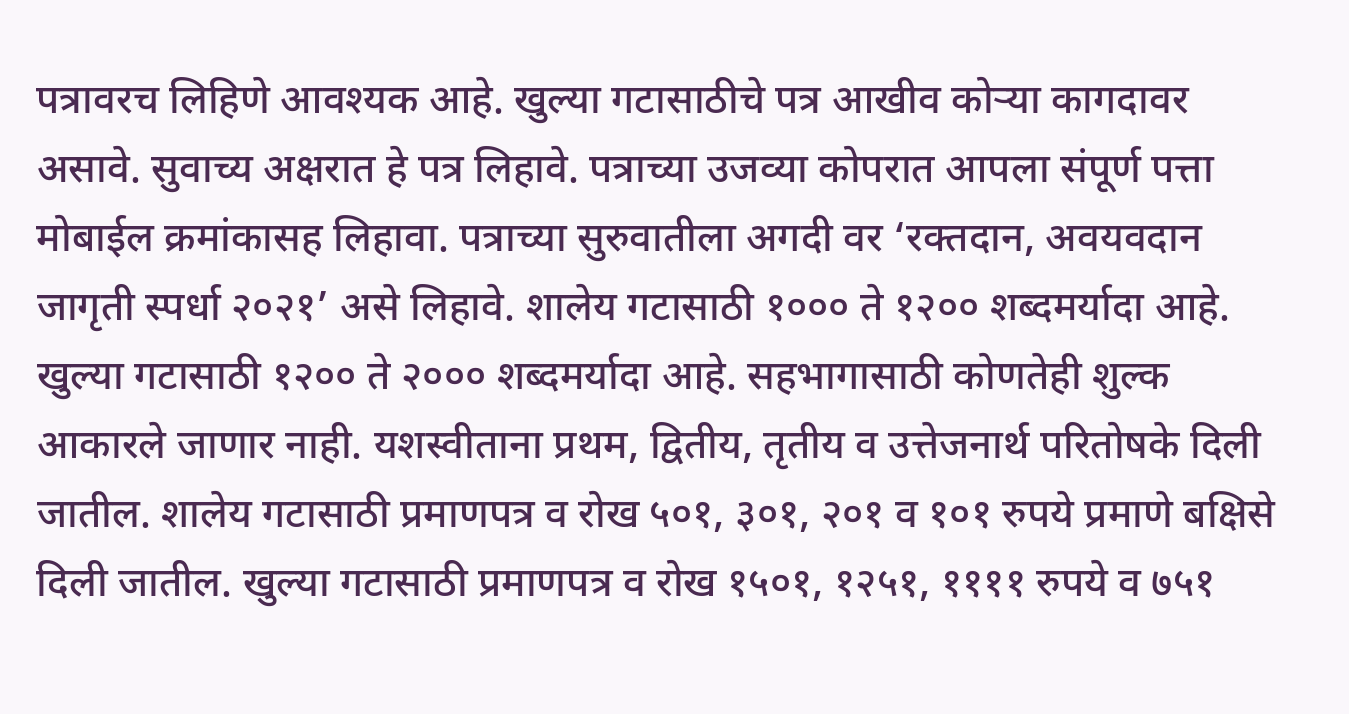पत्रावरच लिहिणे आवश्यक आहे. खुल्या गटासाठीचे पत्र आखीव कोऱ्या कागदावर असावे. सुवाच्य अक्षरात हे पत्र लिहावे. पत्राच्या उजव्या कोपरात आपला संपूर्ण पत्ता मोबाईल क्रमांकासह लिहावा. पत्राच्या सुरुवातीला अगदी वर ‘रक्तदान, अवयवदान जागृती स्पर्धा २०२१’ असे लिहावे. शालेय गटासाठी १००० ते १२०० शब्दमर्यादा आहे. खुल्या गटासाठी १२०० ते २००० शब्दमर्यादा आहे. सहभागासाठी कोणतेही शुल्क आकारले जाणार नाही. यशस्वीताना प्रथम, द्वितीय, तृतीय व उत्तेजनार्थ परितोषके दिली जातील. शालेय गटासाठी प्रमाणपत्र व रोख ५०१, ३०१, २०१ व १०१ रुपये प्रमाणे बक्षिसे दिली जातील. खुल्या गटासाठी प्रमाणपत्र व रोख १५०१, १२५१, ११११ रुपये व ७५१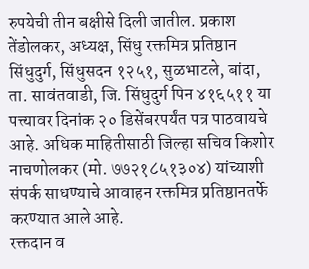रुपयेची तीन बक्षीसे दिली जातील. प्रकाश तेंडोलकर, अध्यक्ष, सिंधु रक्तमित्र प्रतिष्ठान सिंधुदुर्ग, सिंधुसदन १२५१, सुळभाटले, बांदा, ता. सावंतवाडी, जि. सिंधुदुर्ग पिन ४१६५११ या पत्त्यावर दिनांक २० डिसेंबरपर्यंत पत्र पाठवायचे आहे. अधिक माहितीसाठी जिल्हा सचिव किशोर नाचणोलकर (मो. ७७२१८५१३०४) यांच्याशी संपर्क साधण्याचे आवाहन रक्तमित्र प्रतिष्ठानतर्फे करण्यात आले आहे.
रक्तदान व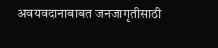अवयवदानाबाबत जनजागृतीसाठी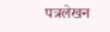पत्रलेखन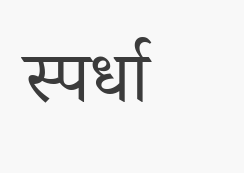स्पर्धा